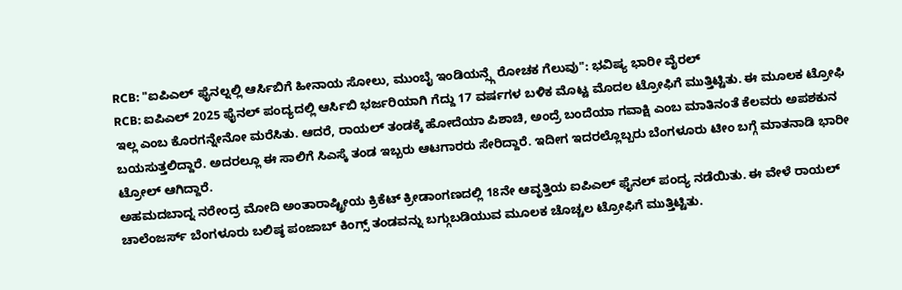RCB: "ಐಪಿಎಲ್ ಫೈನಲ್ನಲ್ಲಿ ಆರ್ಸಿಬಿಗೆ ಹೀನಾಯ ಸೋಲು, ಮುಂಬೈ ಇಂಡಿಯನ್ಸ್ಗೆ ರೋಚಕ ಗೆಲುವು": ಭವಿಷ್ಯ ಭಾರೀ ವೈರಲ್
RCB: ಐಪಿಎಲ್ 2025 ಫೈನಲ್ ಪಂದ್ಯದಲ್ಲಿ ಆರ್ಸಿಬಿ ಭರ್ಜರಿಯಾಗಿ ಗೆದ್ದು 17 ವರ್ಷಗಳ ಬಳಿಕ ಮೊಟ್ಟ ಮೊದಲ ಟ್ರೋಫಿಗೆ ಮುತ್ತಿಟ್ಟಿತು. ಈ ಮೂಲಕ ಟ್ರೋಫಿ ಇಲ್ಲ ಎಂಬ ಕೊರಗನ್ನೇನೋ ಮರೆಸಿತು. ಆದರೆ, ರಾಯಲ್ ತಂಡಕ್ಕೆ ಹೋದೆಯಾ ಪಿಶಾಚಿ, ಅಂದ್ರೆ ಬಂದೆಯಾ ಗವಾಕ್ಷಿ ಎಂಬ ಮಾತಿನಂತೆ ಕೆಲವರು ಅಪಶಕುನ ಬಯಸುತ್ತಲಿದ್ದಾರೆ. ಅದರಲ್ಲೂ ಈ ಸಾಲಿಗೆ ಸಿಎಸ್ಕೆ ತಂಡ ಇಬ್ಬರು ಆಟಗಾರರು ಸೇರಿದ್ದಾರೆ. ಇದೀಗ ಇದರಲ್ಲೊಬ್ಬರು ಬೆಂಗಳೂರು ಟೀಂ ಬಗ್ಗೆ ಮಾತನಾಡಿ ಭಾರೀ ಟ್ರೋಲ್ ಆಗಿದ್ದಾರೆ.
ಅಹಮದಬಾದ್ನ ನರೇಂದ್ರ ಮೋದಿ ಅಂತಾರಾಷ್ಟ್ರೀಯ ಕ್ರಿಕೆಟ್ ಕ್ರೀಡಾಂಗಣದಲ್ಲಿ 18ನೇ ಆವೃತ್ತಿಯ ಐಪಿಎಲ್ ಫೈನಲ್ ಪಂದ್ಯ ನಡೆಯಿತು. ಈ ವೇಳೆ ರಾಯಲ್ ಚಾಲೆಂಜರ್ಸ್ ಬೆಂಗಳೂರು ಬಲಿಷ್ಠ ಪಂಜಾಬ್ ಕಿಂಗ್ಸ್ ತಂಡವನ್ನು ಬಗ್ಗುಬಡಿಯುವ ಮೂಲಕ ಚೊಚ್ಚಲ ಟ್ರೋಫಿಗೆ ಮುತ್ತಿಟ್ಟಿತು.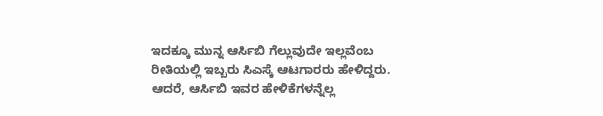ಇದಕ್ಕೂ ಮುನ್ನ ಆರ್ಸಿಬಿ ಗೆಲ್ಲುವುದೇ ಇಲ್ಲವೆಂಬ ರೀತಿಯಲ್ಲಿ ಇಬ್ಬರು ಸಿಎಸ್ಕೆ ಆಟಗಾರರು ಹೇಳಿದ್ದರು. ಆದರೆ, ಆರ್ಸಿಬಿ ಇವರ ಹೇಳಿಕೆಗಳನ್ನೆಲ್ಲ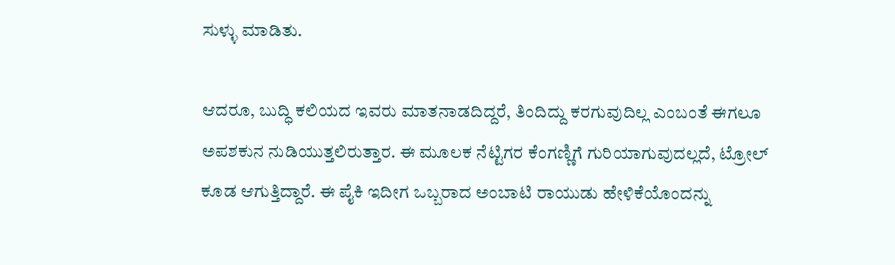ಸುಳ್ಳು ಮಾಡಿತು.

ಆದರೂ, ಬುದ್ಧಿ ಕಲಿಯದ ಇವರು ಮಾತನಾಡದಿದ್ದರೆ, ತಿಂದಿದ್ದು ಕರಗುವುದಿಲ್ಲ ಎಂಬಂತೆ ಈಗಲೂ ಅಪಶಕುನ ನುಡಿಯುತ್ತಲಿರುತ್ತಾರ. ಈ ಮೂಲಕ ನೆಟ್ಟಿಗರ ಕೆಂಗಣ್ಣಿಗೆ ಗುರಿಯಾಗುವುದಲ್ಲದೆ, ಟ್ರೋಲ್ ಕೂಡ ಆಗುತ್ತಿದ್ದಾರೆ. ಈ ಪೈಕಿ ಇದೀಗ ಒಬ್ಬರಾದ ಅಂಬಾಟಿ ರಾಯುಡು ಹೇಳಿಕೆಯೊಂದನ್ನು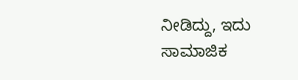ನೀಡಿದ್ದು, ಇದು ಸಾಮಾಜಿಕ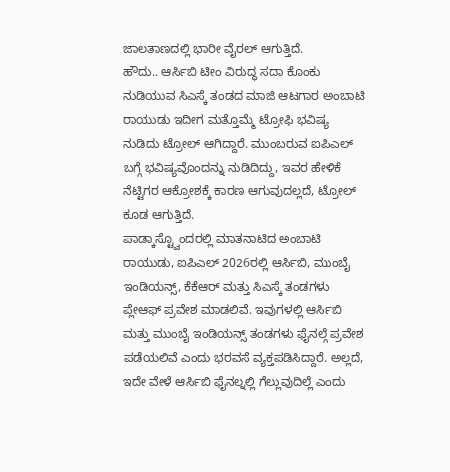ಜಾಲತಾಣದಲ್ಲಿ ಭಾರೀ ವೈರಲ್ ಆಗುತ್ತಿದೆ.
ಹೌದು.. ಆರ್ಸಿಬಿ ಟೀಂ ವಿರುದ್ಧ ಸದಾ ಕೊಂಕು ನುಡಿಯುವ ಸಿಎಸ್ಕೆ ತಂಡದ ಮಾಜಿ ಆಟಗಾರ ಅಂಬಾಟಿ ರಾಯುಡು ಇದೀಗ ಮತ್ತೊಮ್ಮೆ ಟ್ರೋಫಿ ಭವಿಷ್ಯ ನುಡಿದು ಟ್ರೋಲ್ ಆಗಿದ್ದಾರೆ. ಮುಂಬರುವ ಐಪಿಎಲ್ ಬಗ್ಗೆ ಭವಿಷ್ಯವೊಂದನ್ನು ನುಡಿದಿದ್ದು, ಇವರ ಹೇಳಿಕೆ ನೆಟ್ಟಿಗರ ಆಕ್ರೋಶಕ್ಕೆ ಕಾರಣ ಆಗುವುದಲ್ಲದೆ, ಟ್ರೋಲ್ ಕೂಡ ಆಗುತ್ತಿದೆ.
ಪಾಡ್ಕಾಸ್ಟ್ವೊಂದರಲ್ಲಿ ಮಾತನಾಟಿದ ಅಂಬಾಟಿ ರಾಯುಡು, ಐಪಿಎಲ್ 2026ರಲ್ಲಿ ಆರ್ಸಿಬಿ, ಮುಂಬೈ ಇಂಡಿಯನ್ಸ್, ಕೆಕೆಆರ್ ಮತ್ತು ಸಿಎಸ್ಕೆ ತಂಡಗಳು ಪ್ಲೇಆಫ್ ಪ್ರವೇಶ ಮಾಡಲಿವೆ. ಇವುಗಳಲ್ಲಿ ಆರ್ಸಿಬಿ ಮತ್ತು ಮುಂಬೈ ಇಂಡಿಯನ್ಸ್ ತಂಡಗಳು ಫೈನಲ್ಗೆ ಪ್ರವೇಶ ಪಡೆಯಲಿವೆ ಎಂದು ಭರವಸೆ ವ್ಯಕ್ತಪಡಿಸಿದ್ದಾರೆ. ಅಲ್ಲದೆ, ಇದೇ ವೇಳೆ ಆರ್ಸಿಬಿ ಫೈನಲ್ನಲ್ಲಿ ಗೆಲ್ಲುವುದಿಲ್ಲೆ ಎಂದು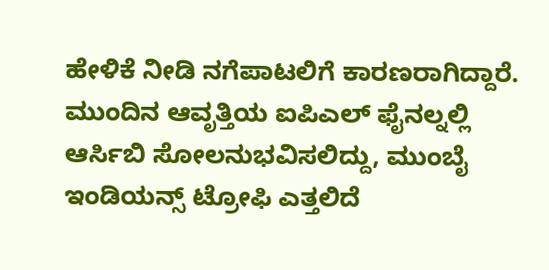ಹೇಳಿಕೆ ನೀಡಿ ನಗೆಪಾಟಲಿಗೆ ಕಾರಣರಾಗಿದ್ದಾರೆ.
ಮುಂದಿನ ಆವೃತ್ತಿಯ ಐಪಿಎಲ್ ಫೈನಲ್ನಲ್ಲಿ ಆರ್ಸಿಬಿ ಸೋಲನುಭವಿಸಲಿದ್ದು, ಮುಂಬೈ ಇಂಡಿಯನ್ಸ್ ಟ್ರೋಫಿ ಎತ್ತಲಿದೆ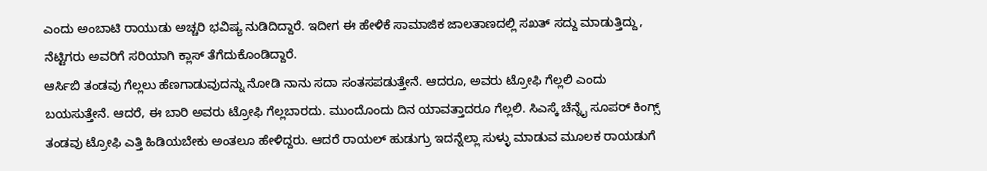ಎಂದು ಅಂಬಾಟಿ ರಾಯುಡು ಅಚ್ಚರಿ ಭವಿಷ್ಯ ನುಡಿದಿದ್ದಾರೆ. ಇದೀಗ ಈ ಹೇಳಿಕೆ ಸಾಮಾಜಿಕ ಜಾಲತಾಣದಲ್ಲಿ ಸಖತ್ ಸದ್ದು ಮಾಡುತ್ತಿದ್ದು, ನೆಟ್ಟಿಗರು ಅವರಿಗೆ ಸರಿಯಾಗಿ ಕ್ಲಾಸ್ ತೆಗೆದುಕೊಂಡಿದ್ದಾರೆ.
ಆರ್ಸಿಬಿ ತಂಡವು ಗೆಲ್ಲಲು ಹೆಣಗಾಡುವುದನ್ನು ನೋಡಿ ನಾನು ಸದಾ ಸಂತಸಪಡುತ್ತೇನೆ. ಆದರೂ, ಅವರು ಟ್ರೋಫಿ ಗೆಲ್ಲಲಿ ಎಂದು ಬಯಸುತ್ತೇನೆ. ಆದರೆ, ಈ ಬಾರಿ ಅವರು ಟ್ರೋಫಿ ಗೆಲ್ಲಬಾರದು. ಮುಂದೊಂದು ದಿನ ಯಾವತ್ತಾದರೂ ಗೆಲ್ಲಲಿ. ಸಿಎಸ್ಕೆ ಚೆನ್ನೈ ಸೂಪರ್ ಕಿಂಗ್ಸ್ ತಂಡವು ಟ್ರೋಫಿ ಎತ್ತಿ ಹಿಡಿಯಬೇಕು ಅಂತಲೂ ಹೇಳಿದ್ದರು. ಆದರೆ ರಾಯಲ್ ಹುಡುಗ್ರು ಇದನ್ನೆಲ್ಲಾ ಸುಳ್ಳು ಮಾಡುವ ಮೂಲಕ ರಾಯಡುಗೆ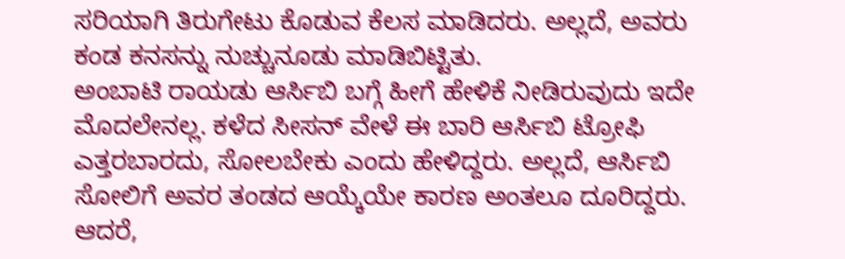ಸರಿಯಾಗಿ ತಿರುಗೇಟು ಕೊಡುವ ಕೆಲಸ ಮಾಡಿದರು. ಅಲ್ಲದೆ, ಅವರು ಕಂಡ ಕನಸನ್ನು ನುಚ್ಚುನೂಡು ಮಾಡಿಬಿಟ್ಟಿತು.
ಅಂಬಾಟಿ ರಾಯಡು ಆರ್ಸಿಬಿ ಬಗ್ಗೆ ಹೀಗೆ ಹೇಳಿಕೆ ನೀಡಿರುವುದು ಇದೇ ಮೊದಲೇನಲ್ಲ. ಕಳೆದ ಸೀಸನ್ ವೇಳೆ ಈ ಬಾರಿ ಆರ್ಸಿಬಿ ಟ್ರೋಫಿ ಎತ್ತರಬಾರದು, ಸೋಲಬೇಕು ಎಂದು ಹೇಳಿದ್ದರು. ಅಲ್ಲದೆ, ಆರ್ಸಿಬಿ ಸೋಲಿಗೆ ಅವರ ತಂಡದ ಆಯ್ಕೆಯೇ ಕಾರಣ ಅಂತಲೂ ದೂರಿದ್ದರು. ಆದರೆ,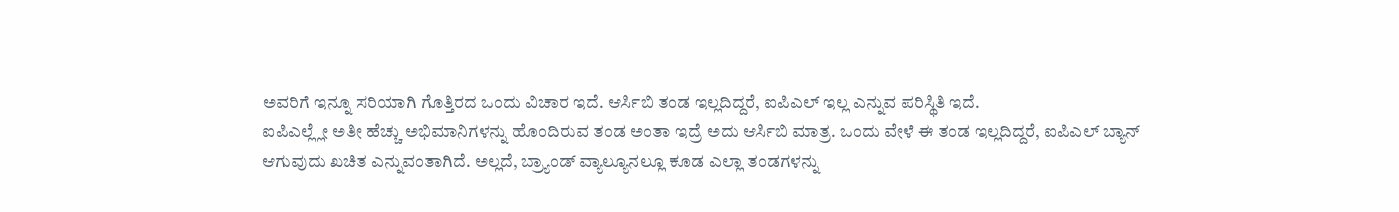ಅವರಿಗೆ ಇನ್ನೂ ಸರಿಯಾಗಿ ಗೊತ್ತಿರದ ಒಂದು ವಿಚಾರ ಇದೆ. ಆರ್ಸಿಬಿ ತಂಡ ಇಲ್ಲದಿದ್ದರೆ, ಐಪಿಎಲ್ ಇಲ್ಲ ಎನ್ನುವ ಪರಿಸ್ಥಿತಿ ಇದೆ.
ಐಪಿಎಲ್ಲ್ಲೇ ಅತೀ ಹೆಚ್ಚು ಅಭಿಮಾನಿಗಳನ್ನು ಹೊಂದಿರುವ ತಂಡ ಅಂತಾ ಇದ್ರೆ ಅದು ಆರ್ಸಿಬಿ ಮಾತ್ರ. ಒಂದು ವೇಳೆ ಈ ತಂಡ ಇಲ್ಲದಿದ್ದರೆ, ಐಪಿಎಲ್ ಬ್ಯಾನ್ ಆಗುವುದು ಖಚಿತ ಎನ್ನುವಂತಾಗಿದೆ. ಅಲ್ಲದೆ, ಬ್ರ್ಯಾಂಡ್ ವ್ಯಾಲ್ಯೂನಲ್ಲೂ ಕೂಡ ಎಲ್ಲಾ ತಂಡಗಳನ್ನು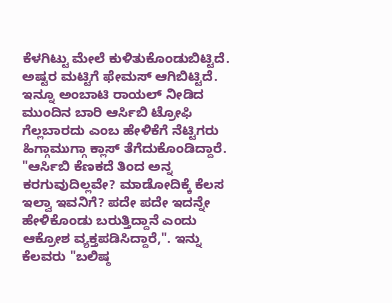ಕೆಳಗಿಟ್ಟು ಮೇಲೆ ಕುಳಿತುಕೊಂಡುಬಿಟ್ಟಿದೆ. ಅಷ್ಟರ ಮಟ್ಟಿಗೆ ಫೇಮಸ್ ಆಗಿಬಿಟ್ಟಿದೆ.
ಇನ್ನೂ ಅಂಬಾಟಿ ರಾಯಲ್ ನೀಡಿದ ಮುಂದಿನ ಬಾರಿ ಆರ್ಸಿಬಿ ಟ್ರೋಫಿ ಗೆಲ್ಲಬಾರದು ಎಂಬ ಹೇಳಿಕೆಗೆ ನೆಟ್ಟಿಗರು ಹಿಗ್ಗಾಮುಗ್ಗಾ ಕ್ಲಾಸ್ ತೆಗೆದುಕೊಂಡಿದ್ದಾರೆ. "ಆರ್ಸಿಬಿ ಕೆಣಕದೆ ತಿಂದ ಅನ್ನ ಕರಗುವುದಿಲ್ಲವೇ? ಮಾಡೋದಿಕ್ಕೆ ಕೆಲಸ ಇಲ್ವಾ ಇವನಿಗೆ? ಪದೇ ಪದೇ ಇದನ್ನೇ ಹೇಳಿಕೊಂಡು ಬರುತ್ತಿದ್ದಾನೆ ಎಂದು ಆಕ್ರೋಶ ವ್ಯಕ್ತಪಡಿಸಿದ್ದಾರೆ,". ಇನ್ನು ಕೆಲವರು "ಬಲಿಷ್ಠ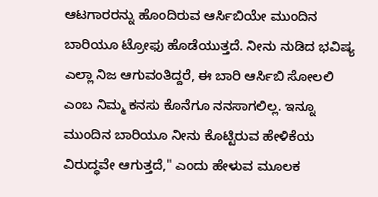ಆಟಗಾರರನ್ನು ಹೊಂದಿರುವ ಆರ್ಸಿಬಿಯೇ ಮುಂದಿನ ಬಾರಿಯೂ ಟ್ರೋಫು ಹೊಡೆಯುತ್ತದೆ. ನೀನು ನುಡಿದ ಭವಿಷ್ಯ ಎಲ್ಲಾ ನಿಜ ಆಗುವಂತಿದ್ದರೆ, ಈ ಬಾರಿ ಆರ್ಸಿಬಿ ಸೋಲಲಿ ಎಂಬ ನಿಮ್ಮ ಕನಸು ಕೊನೆಗೂ ನನಸಾಗಲಿಲ್ಲ. ಇನ್ನೂ ಮುಂದಿನ ಬಾರಿಯೂ ನೀನು ಕೊಟ್ಟಿರುವ ಹೇಳಿಕೆಯ ವಿರುದ್ಧವೇ ಆಗುತ್ತದೆ," ಎಂದು ಹೇಳುವ ಮೂಲಕ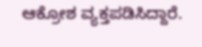ಆಕ್ರೋಶ ವ್ಯಕ್ತಪಡಿಸಿದ್ದಾರೆ.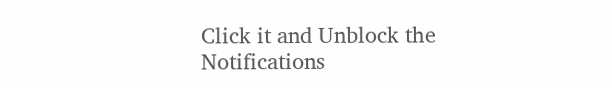Click it and Unblock the Notifications